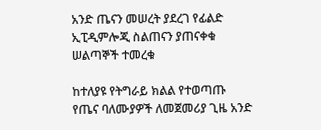አንድ ጤናን መሠረት ያደረገ የፊልድ ኢፒዲምሎጂ ስልጠናን ያጠናቀቁ ሠልጣኞች ተመረቁ

ከተለያዩ የትግራይ ክልል የተወጣጡ የጤና ባለሙያዎች ለመጀመሪያ ጊዜ አንድ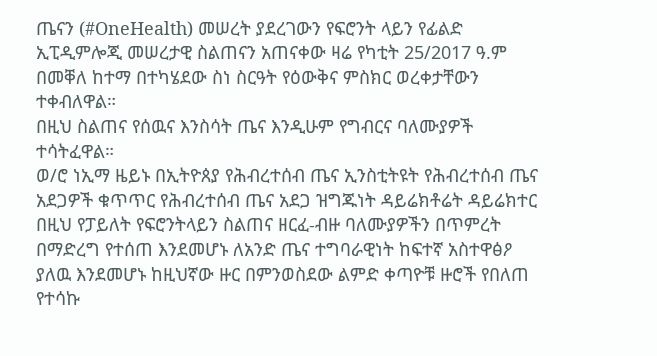ጤናን (#OneHealth) መሠረት ያደረገውን የፍሮንት ላይን የፊልድ ኢፒዲምሎጂ መሠረታዊ ስልጠናን አጠናቀው ዛሬ የካቲት 25/2017 ዓ.ም በመቐለ ከተማ በተካሄደው ስነ ስርዓት የዕውቅና ምስክር ወረቀታቸውን ተቀብለዋል።
በዚህ ስልጠና የሰዉና እንስሳት ጤና እንዲሁም የግብርና ባለሙያዎች ተሳትፈዋል።
ወ/ሮ ነኢማ ዜይኑ በኢትዮጰያ የሕብረተሰብ ጤና ኢንስቲትዩት የሕብረተሰብ ጤና አደጋዎች ቁጥጥር የሕብረተሰብ ጤና አደጋ ዝግጁነት ዳይሬክቶሬት ዳይሬክተር በዚህ የፓይለት የፍሮንትላይን ስልጠና ዘርፈ-ብዙ ባለሙያዎችን በጥምረት በማድረግ የተሰጠ እንደመሆኑ ለአንድ ጤና ተግባራዊነት ከፍተኛ አስተዋፅዖ ያለዉ እንደመሆኑ ከዚህኛው ዙር በምንወስደው ልምድ ቀጣዮቹ ዙሮች የበለጠ የተሳኩ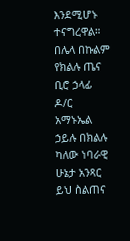እንደሚሆኑ ተናግረዋል።
በሌላ በኩልም የክልሉ ጤና ቢሮ ኃላፊ ዶ/ር አማኑኤል ኃይሉ በክልሉ ካለው ነባራዊ ሁኔታ አንጻር ይህ ስልጠና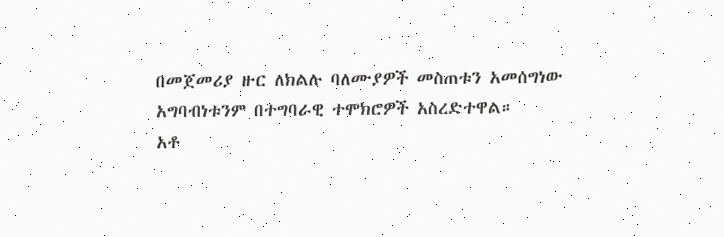በመጀመሪያ ዙር ለክልሉ ባለሙያዎች መስጠቱን አመሰግነው አግባብነቱንም በተግባራዊ ተሞክሮዎች አስረድተዋል።
አቶ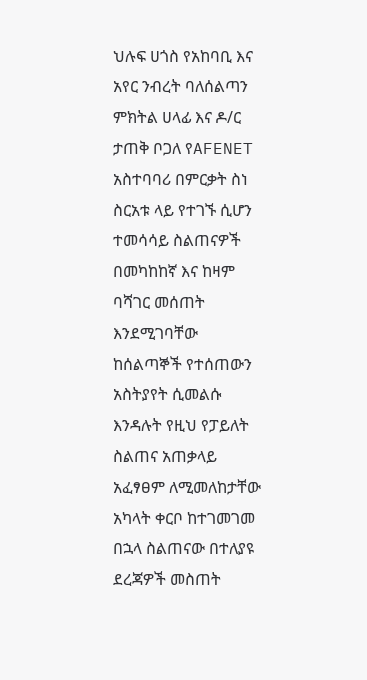ህሉፍ ሀጎስ የአከባቢ እና አየር ንብረት ባለሰልጣን ምክትል ሀላፊ እና ዶ/ር ታጠቅ ቦጋለ የAFENET አስተባባሪ በምርቃት ስነ ስርአቱ ላይ የተገኙ ሲሆን ተመሳሳይ ስልጠናዎች በመካከከኛ እና ከዛም ባሻገር መሰጠት እንደሚገባቸው ከሰልጣኞች የተሰጠውን አስትያየት ሲመልሱ እንዳሉት የዚህ የፓይለት ስልጠና አጠቃላይ አፈፃፀም ለሚመለከታቸው አካላት ቀርቦ ከተገመገመ በኋላ ስልጠናው በተለያዩ ደረጃዎች መስጠት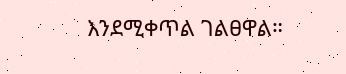እንደሚቀጥል ገልፀዋል።